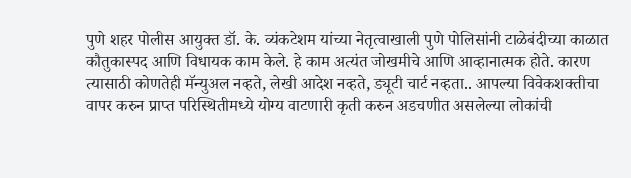पुणे शहर पोलीस आयुक्त डॉ. के. व्यंकटेशम यांच्या नेतृत्वाखाली पुणे पोलिसांनी टाळेबंदीच्या काळात कौतुकास्पद आणि विधायक काम केले. हे काम अत्यंत जोखमीचे आणि आव्हानात्मक होते. कारण त्यासाठी कोणतेही मॅन्युअल नव्हते, लेखी आदेश नव्हते, ड्यूटी चार्ट नव्हता.. आपल्या विवेकशक्तीचा वापर करुन प्राप्त परिस्थितीमध्ये योग्य वाटणारी कृती करुन अडचणीत असलेल्या लोकांची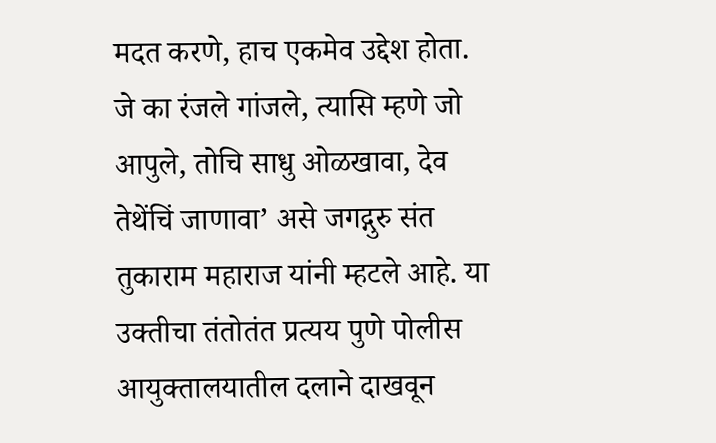मदत करणे, हाच एकमेव उद्देश होता.
जे का रंजले गांजले, त्यासि म्हणे जो आपुले, तोचि साधु ओळखावा, देव तेथेंचिं जाणावा’ असे जगद्गुरु संत तुकाराम महाराज यांनी म्हटले आहे. या उक्तीचा तंतोतंत प्रत्यय पुणे पोलीस आयुक्तालयातील दलाने दाखवून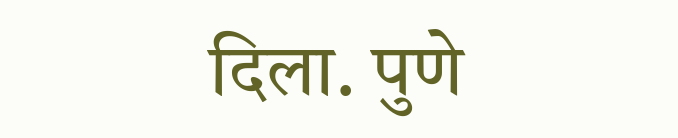दिला. पुणे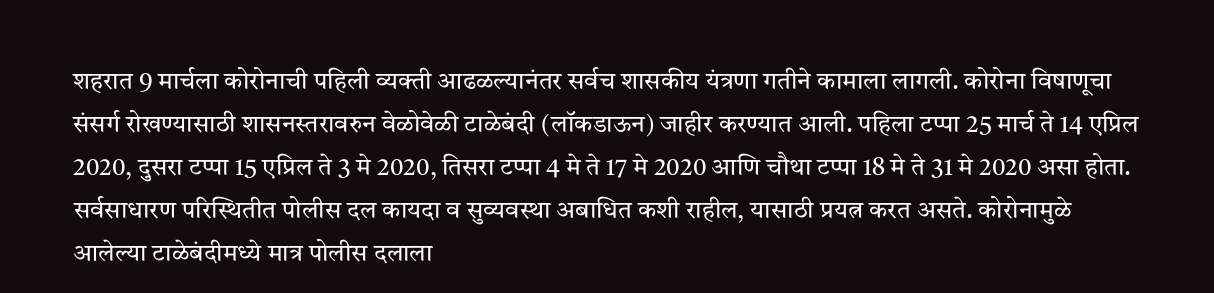शहरात 9 मार्चला कोरोनाची पहिली व्यक्ती आढळल्यानंतर सर्वच शासकीय यंत्रणा गतीने कामाला लागली. कोरोना विषाणूचा संसर्ग रोखण्यासाठी शासनस्तरावरुन वेळोवेळी टाळेबंदी (लॉकडाऊन) जाहीर करण्यात आली. पहिला टप्पा 25 मार्च ते 14 एप्रिल 2020, दुसरा टप्पा 15 एप्रिल ते 3 मे 2020, तिसरा टप्पा 4 मे ते 17 मे 2020 आणि चौथा टप्पा 18 मे ते 31 मे 2020 असा होता.
सर्वसाधारण परिस्थितीत पोलीस दल कायदा व सुव्यवस्था अबाधित कशी राहील, यासाठी प्रयत्न करत असते. कोरोनामुळे आलेल्या टाळेबंदीमध्ये मात्र पोलीस दलाला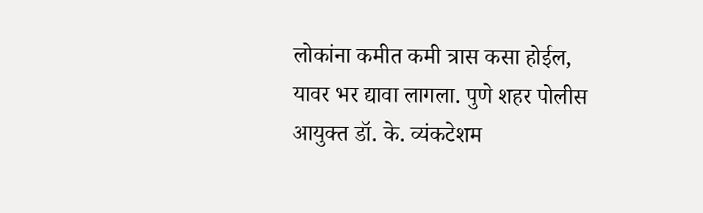लोकांना कमीत कमी त्रास कसा होईल, यावर भर द्यावा लागला. पुणे शहर पोलीस आयुक्त डॉ. के. व्यंकटेशम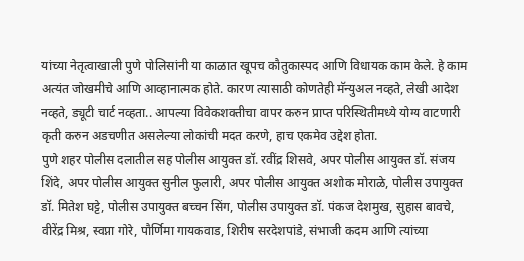यांच्या नेतृत्वाखाली पुणे पोलिसांनी या काळात खूपच कौतुकास्पद आणि विधायक काम केले. हे काम अत्यंत जोखमीचे आणि आव्हानात्मक होते. कारण त्यासाठी कोणतेही मॅन्युअल नव्हते, लेखी आदेश नव्हते, ड्यूटी चार्ट नव्हता.. आपल्या विवेकशक्तीचा वापर करुन प्राप्त परिस्थितीमध्ये योग्य वाटणारी कृती करुन अडचणीत असलेल्या लोकांची मदत करणे, हाच एकमेव उद्देश होता.
पुणे शहर पोलीस दलातील सह पोलीस आयुक्त डॉ. रवींद्र शिसवे, अपर पोलीस आयुक्त डॉ. संजय शिंदे, अपर पोलीस आयुक्त सुनील फुलारी, अपर पोलीस आयुक्त अशोक मोराळे, पोलीस उपायुक्त डॉ. मितेश घट्टे, पोलीस उपायुक्त बच्चन सिंग, पोलीस उपायुक्त डॉ. पंकज देशमुख, सुहास बावचे, वीरेंद्र मिश्र, स्वप्ना गोरे, पौर्णिमा गायकवाड, शिरीष सरदेशपांडे, संभाजी कदम आणि त्यांच्या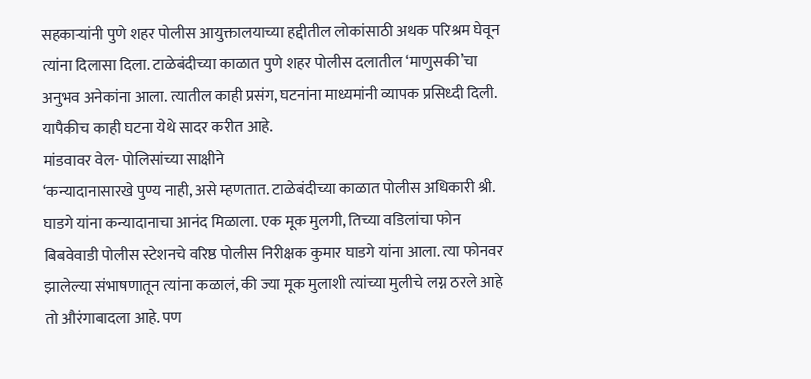सहकाऱ्यांनी पुणे शहर पोलीस आयुक्तालयाच्या हद्दीतील लोकांसाठी अथक परिश्रम घेवून त्यांना दिलासा दिला. टाळेबंदीच्या काळात पुणे शहर पोलीस दलातील ‘माणुसकी’चा अनुभव अनेकांना आला. त्यातील काही प्रसंग, घटनांना माध्यमांनी व्यापक प्रसिध्दी दिली. यापैकीच काही घटना येथे सादर करीत आहे.
मांडवावर वेल- पोलिसांच्या साक्षीने
‘कन्यादानासारखे पुण्य नाही, असे म्हणतात. टाळेबंदीच्या काळात पोलीस अधिकारी श्री. घाडगे यांना कन्यादानाचा आनंद मिळाला. एक मूक मुलगी, तिच्या वडिलांचा फोन बिबवेवाडी पोलीस स्टेशनचे वरिष्ठ पोलीस निरीक्षक कुमार घाडगे यांना आला. त्या फोनवर झालेल्या संभाषणातून त्यांना कळालं, की ज्या मूक मुलाशी त्यांच्या मुलीचे लग्न ठरले आहे तो औरंगाबादला आहे. पण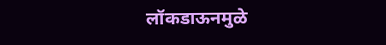लॉकडाऊनमुळे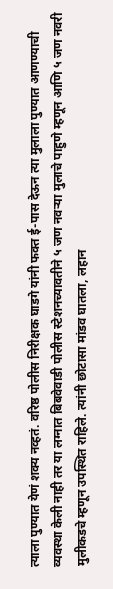त्याला पुण्यात येणं शक्य नव्हतं. वरिष्ठ पोलीस निरीक्षक घाडगे यांनी फक्त ई-पास देऊन त्या मुलाला पुण्यात आणण्याची व्यवस्था केली नाही तर या लग्नात बिबवेवाडी पोलीस स्टेशनच्यावतीने ५ जण नवऱ्या मुलाचे पाहुणे म्हणून आणि ५ जण नवरी मुलीकडचे म्हणून उपस्थित राहिले. त्यांनी छोटासा मांडव घातला, लहान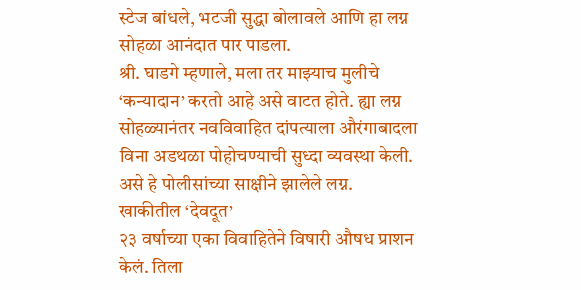स्टेज बांधले, भटजी सुद्धा बोलावले आणि हा लग्न सोहळा आनंदात पार पाडला.
श्री. घाडगे म्हणाले, मला तर माझ्याच मुलीचे ‘कन्यादान’ करतो आहे असे वाटत होते. ह्या लग्न सोहळ्यानंतर नवविवाहित दांपत्याला औरंगाबादला विना अडथळा पोहोचण्याची सुध्दा व्यवस्था केली. असे हे पोलीसांच्या साक्षीने झालेले लग्न.
खाकीतील ‘देवदूत’
२३ वर्षाच्या एका विवाहितेने विषारी औषध प्राशन केलं. तिला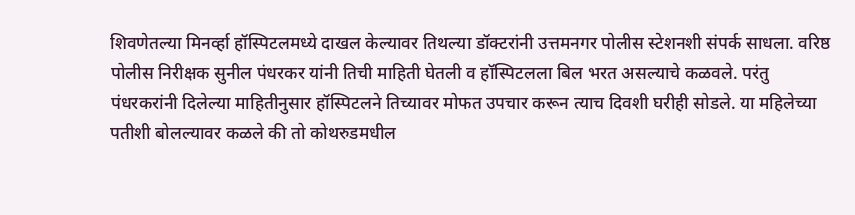शिवणेतल्या मिनर्व्हा हॉस्पिटलमध्ये दाखल केल्यावर तिथल्या डॉक्टरांनी उत्तमनगर पोलीस स्टेशनशी संपर्क साधला. वरिष्ठ पोलीस निरीक्षक सुनील पंधरकर यांनी तिची माहिती घेतली व हॉस्पिटलला बिल भरत असल्याचे कळवले. परंतु पंधरकरांनी दिलेल्या माहितीनुसार हॉस्पिटलने तिच्यावर मोफत उपचार करून त्याच दिवशी घरीही सोडले. या महिलेच्या पतीशी बोलल्यावर कळले की तो कोथरुडमधील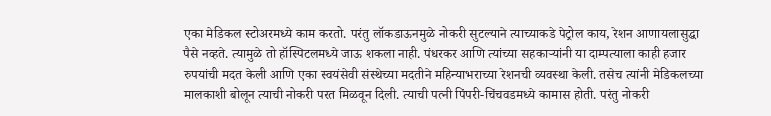एका मेडिकल स्टोअरमध्ये काम करतो. परंतु लॉकडाऊनमुळे नोकरी सुटल्याने त्याच्याकडे पेट्रोल काय, रेशन आणायलासुद्धा पैसे नव्हते. त्यामुळे तो हॉस्पिटलमध्ये जाऊ शकला नाही. पंधरकर आणि त्यांच्या सहकाऱ्यांनी या दाम्पत्याला काही हजार रुपयांची मदत केली आणि एका स्वयंसेवी संस्थेच्या मदतीने महिन्याभराच्या रेशनची व्यवस्था केली. तसेच त्यांनी मेडिकलच्या मालकाशी बोलून त्याची नोकरी परत मिळवून दिली. त्याची पत्नी पिंपरी-चिंचवडमध्ये कामास होती. परंतु नोकरी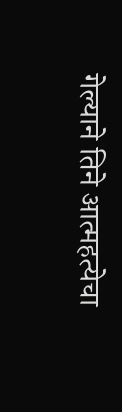गेल्याने तिने आत्महत्येचा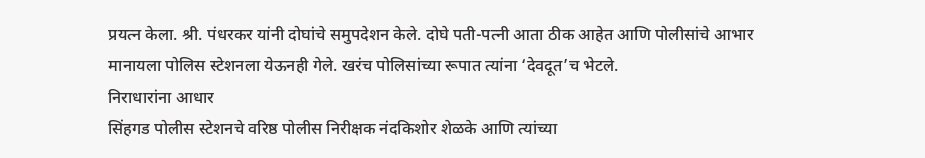प्रयत्न केला. श्री. पंधरकर यांनी दोघांचे समुपदेशन केले. दोघे पती-पत्नी आता ठीक आहेत आणि पोलीसांचे आभार मानायला पोलिस स्टेशनला येऊनही गेले. खरंच पोलिसांच्या रूपात त्यांना ‘देवदूत’च भेटले.
निराधारांना आधार
सिंहगड पोलीस स्टेशनचे वरिष्ठ पोलीस निरीक्षक नंदकिशोर शेळके आणि त्यांच्या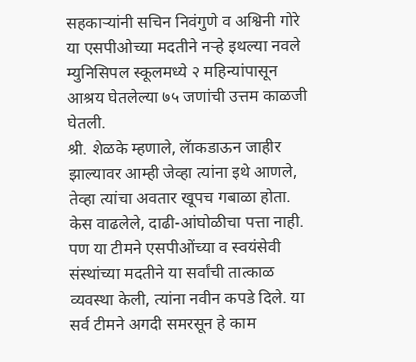सहकाऱ्यांनी सचिन निवंगुणे व अश्विनी गोरे या एसपीओच्या मदतीने नऱ्हे इथल्या नवले म्युनिसिपल स्कूलमध्ये २ महिन्यांपासून आश्रय घेतलेल्या ७५ जणांची उत्तम काळजी घेतली.
श्री. शेळके म्हणाले, लॅाकडाऊन जाहीर झाल्यावर आम्ही जेव्हा त्यांना इथे आणले, तेव्हा त्यांचा अवतार खूपच गबाळा होता. केस वाढलेले, दाढी-आंघोळीचा पत्ता नाही. पण या टीमने एसपीओंच्या व स्वयंसेवी संस्थांच्या मदतीने या सर्वांची तात्काळ व्यवस्था केली, त्यांना नवीन कपडे दिले. या सर्व टीमने अगदी समरसून हे काम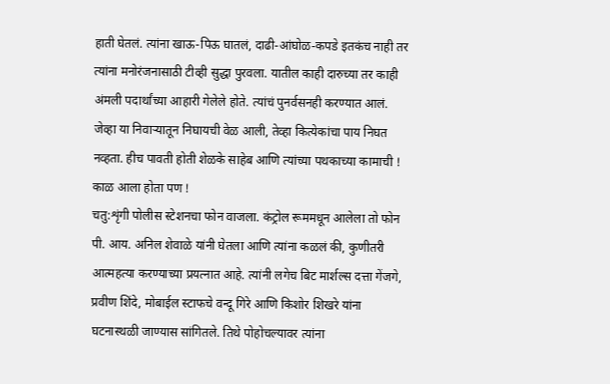हाती घेतलं. त्यांना खाऊ-पिऊ घातलं, दाढी-आंघोळ-कपडे इतकंच नाही तर त्यांना मनोरंजनासाठी टीव्ही सुद्धा पुरवला. यातील काही दारुच्या तर काही अंमली पदार्थांच्या आहारी गेलेले होते. त्यांचं पुनर्वसनही करण्यात आलं. जेव्हा या निवाऱ्यातून निघायची वेळ आली, तेव्हा कित्येकांचा पाय निघत नव्हता. हीच पावती होती शेळके साहेब आणि त्यांच्या पथकाच्या कामाची !
काळ आला होता पण !
चतु:शृंगी पोलीस स्टेशनचा फोन वाजला. कंट्रोल रूममधून आलेला तो फोन पी. आय. अनिल शेवाळे यांनी घेतला आणि त्यांना कळलं की, कुणीतरी आत्महत्या करण्याच्या प्रयत्नात आहे. त्यांनी लगेच बिट मार्शल्स दत्ता गेंजगे, प्रवीण शिंदे, मोबाईल स्टाफचे वन्दू गिरे आणि किशोर शिखरे यांना घटनास्थळी जाण्यास सांगितले. तिथे पोहोचल्यावर त्यांना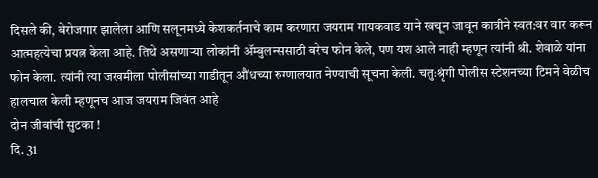दिसले की, बेरोजगार झालेला आणि सलूनमध्ये केशकर्तनाचे काम करणारा जयराम गायकवाड याने खचून जावून कात्रीने स्वत:वर वार करून आत्महत्येचा प्रयत्न केला आहे. तिथे असणाऱ्या लोकांनी ॲम्बुलन्ससाठी बरेच फोन केले, पण यश आले नाही म्हणून त्यांनी श्री. शेवाळे यांना फोन केला. त्यांनी त्या जखमीला पोलीसांच्या गाडीतून औंधच्या रुग्णालयात नेण्याची सूचना केली. चतुःश्रृंगी पोलीस स्टेशनच्या टिमने वेळीच हालचाल केली म्हणूनच आज जयराम जिवंत आहे
दोन जीवांची सुटका !
दि. 31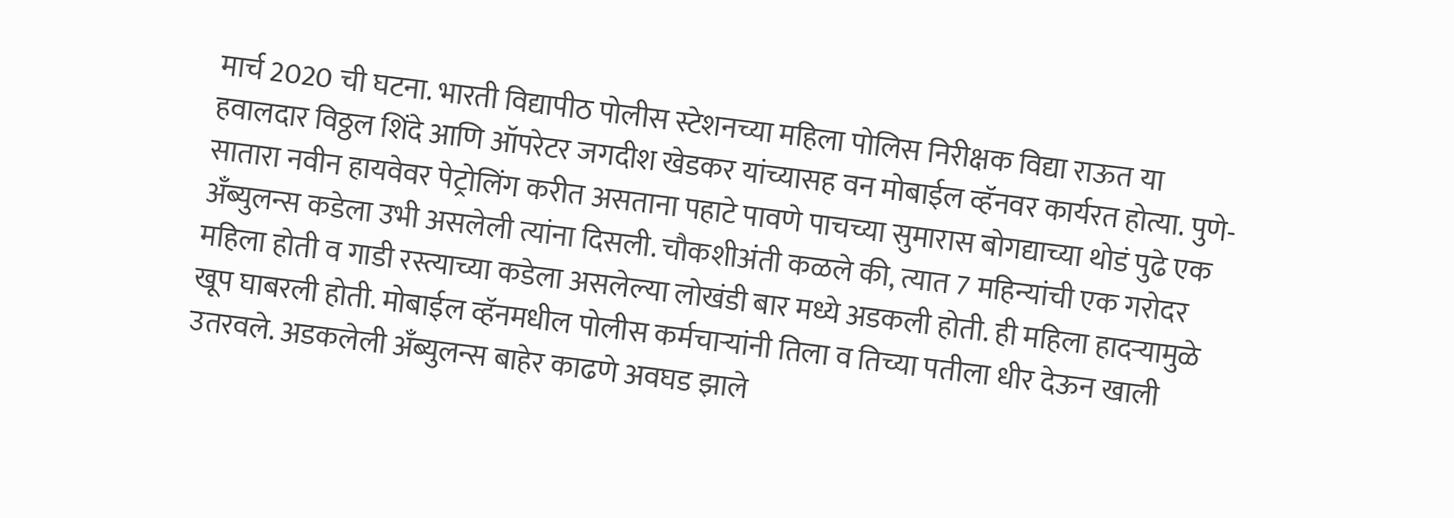मार्च 2020 ची घटना. भारती विद्यापीठ पोलीस स्टेशनच्या महिला पोलिस निरीक्षक विद्या राऊत या हवालदार विठ्ठल शिंदे आणि ऑपरेटर जगदीश खेडकर यांच्यासह वन मोबाईल व्हॅनवर कार्यरत होत्या. पुणे-सातारा नवीन हायवेवर पेट्रोलिंग करीत असताना पहाटे पावणे पाचच्या सुमारास बोगद्याच्या थोडं पुढे एक अँब्युलन्स कडेला उभी असलेली त्यांना दिसली. चौकशीअंती कळले की, त्यात 7 महिन्यांची एक गरोदर महिला होती व गाडी रस्त्याच्या कडेला असलेल्या लोखंडी बार मध्ये अडकली होती. ही महिला हादऱ्यामुळे खूप घाबरली होती. मोबाईल व्हॅनमधील पोलीस कर्मचाऱ्यांनी तिला व तिच्या पतीला धीर देऊन खाली उतरवले. अडकलेली अँब्युलन्स बाहेर काढणे अवघड झाले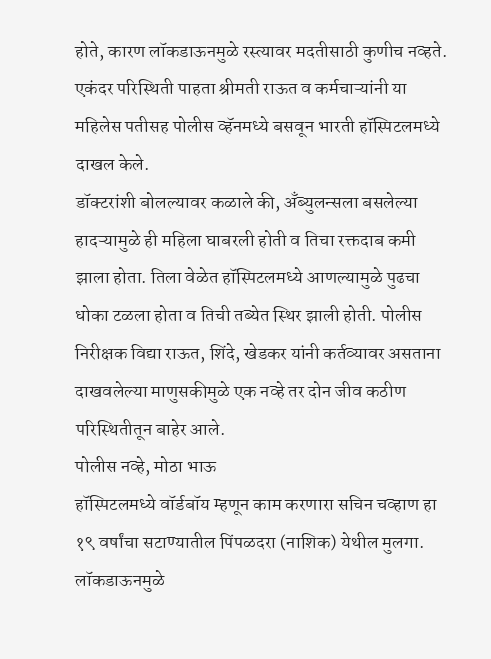होते, कारण लॉकडाऊनमुळे रस्त्यावर मदतीसाठी कुणीच नव्हते. एकंदर परिस्थिती पाहता श्रीमती राऊत व कर्मचाऱ्यांनी या महिलेस पतीसह पोलीस व्हॅनमध्ये बसवून भारती हॉस्पिटलमध्ये दाखल केले.
डॉक्टरांशी बोलल्यावर कळाले की, अँब्युलन्सला बसलेल्या हादऱ्यामुळे ही महिला घाबरली होती व तिचा रक्तदाब कमी झाला होता. तिला वेळेत हॉस्पिटलमध्ये आणल्यामुळे पुढचा धोका टळला होता व तिची तब्येत स्थिर झाली होती. पोलीस निरीक्षक विद्या राऊत, शिंदे, खेडकर यांनी कर्तव्यावर असताना दाखवलेल्या माणुसकीमुळे एक नव्हे तर दोन जीव कठीण परिस्थितीतून बाहेर आले.
पोलीस नव्हे, मोठा भाऊ
हॉस्पिटलमध्ये वॉर्डबॉय म्हणून काम करणारा सचिन चव्हाण हा १९ वर्षांचा सटाण्यातील पिंपळदरा (नाशिक) येथील मुलगा. लॉकडाऊनमुळे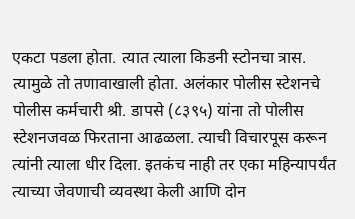एकटा पडला होता. त्यात त्याला किडनी स्टोनचा त्रास. त्यामुळे तो तणावाखाली होता. अलंकार पोलीस स्टेशनचे पोलीस कर्मचारी श्री. डापसे (८३९५) यांना तो पोलीस स्टेशनजवळ फिरताना आढळला. त्याची विचारपूस करून त्यांनी त्याला धीर दिला. इतकंच नाही तर एका महिन्यापर्यंत त्याच्या जेवणाची व्यवस्था केली आणि दोन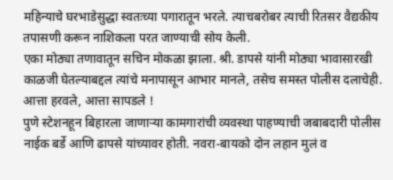महिन्याचे घरभाडेसुद्धा स्वतःच्या पगारातून भरले. त्याचबरोबर त्याची रितसर वैद्यकीय तपासणी करून नाशिकला परत जाण्याची सोय केली.
एका मोठ्या तणावातून सचिन मोकळा झाला. श्री. डापसे यांनी मोठ्या भावासारखी काळजी घेतल्याबद्दल त्यांचे मनापासून आभार मानले, तसेच समस्त पोलीस दलाचेही.
आत्ता हरवले, आत्ता सापडले !
पुणे स्टेशनहून बिहारला जाणाऱ्या कामगारांची व्यवस्था पाहण्याची जबाबदारी पोलीस नाईक बर्डे आणि ढापसे यांच्यावर होती. नवरा-बायको दोन लहान मुलं व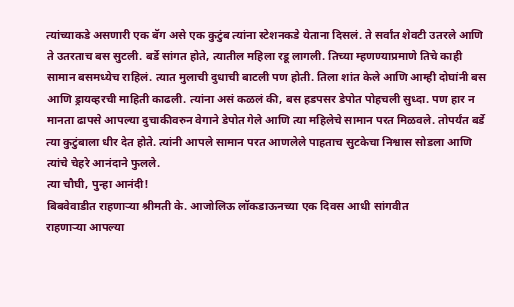त्यांच्याकडे असणारी एक बॅग असे एक कुटुंब त्यांना स्टेशनकडे येताना दिसलं. ते सर्वांत शेवटी उतरले आणि ते उतरताच बस सुटली. बर्डे सांगत होते, त्यातील महिला रडू लागली. तिच्या म्हणण्याप्रमाणे तिचे काही सामान बसमध्येच राहिलं. त्यात मुलाची दुधाची बाटली पण होती. तिला शांत केले आणि आम्ही दोघांनी बस आणि ड्रायव्हरची माहिती काढली. त्यांना असं कळलं की, बस हडपसर डेपोत पोहचली सुध्दा. पण हार न मानता ढापसे आपल्या दुचाकीवरुन वेगाने डेपोत गेले आणि त्या महिलेचे सामान परत मिळवले. तोपर्यंत बर्डे त्या कुटुंबाला धीर देत होते. त्यांनी आपले सामान परत आणलेले पाहताच सुटकेचा निश्वास सोडला आणि त्यांचे चेहरे आनंदाने फुलले.
त्या चौघी, पुन्हा आनंदी!
बिबवेवाडीत राहणाऱ्या श्रीमती के. आजोलिऊ लॉकडाऊनच्या एक दिवस आधी सांगवीत
राहणाऱ्या आपल्या